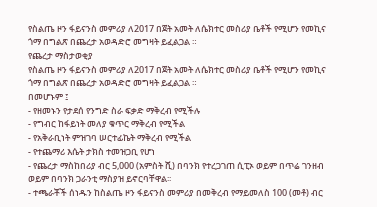የስልጤ ዞን ፋይናንስ መምሪያ ለ2017 በጀት አመት ለሴክተር መስሪያ ቤቶች የሚሆን የመኪና ጎማ በግልጽ በጨረታ አወዳድሮ መግዛት ይፈልጋል ።
የጨረታ ማስታወቂያ
የስልጤ ዞን ፋይናንስ መምሪያ ለ2017 በጀት አመት ለሴክተር መስሪያ ቤቶች የሚሆን የመኪና ጎማ በግልጽ በጨረታ አወዳድሮ መግዛት ይፈልጋል ።
በመሆኑም ፤
- የዘመኑን የታደሰ የንግድ ስራ ፍቃድ ማቅረብ የሚችሉ
- የግብር ከፋይነት መለያ ቁጥር ማቅረብ የሚችል
- የአቅራቢነት ምዝገባ ሠርተፊኬት ማቅረብ የሚችል
- የተጨማሪ እሴት ታክስ ተመዝጋቢ የሆነ
- የጨረታ ማስከበሪያ ብር 5,000 (አምስት ሺ) በባንክ የተረጋገጠ ሲፒኦ ወይም በጥሬ ገንዘብ ወይም በባንክ ጋራንቲ ማስያዝ ይኖርባቸዋል፡፡
- ተጫራቾች ሰነዱን ከስልጤ ዞን ፋይናንስ መምሪያ በመቅረብ የማይመለስ 100 (መቶ) ብር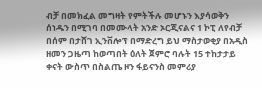ብቻ በመክፈል መግዛት የምትችሉ መሆኑን እያሳወቅን ሰነዱን በሚገባ በመሙላት አንድ ኦርጂናልና 1 ኮፒ ለየብቻ በሰም በታሸገ ኢንቨሎፕ በማድረግ ይህ ማስታወቂያ በአዲስ ዘመን ጋዜጣ ከወጣበት ዕለት ጀምሮ ባሉት 15 ተከታታይ ቀናት ውስጥ በስልጤ ዞን ፋይናንስ መምሪያ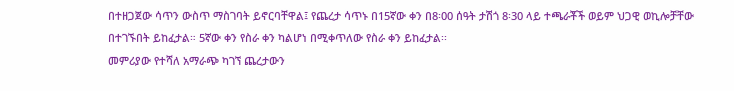በተዘጋጀው ሳጥን ውስጥ ማስገባት ይኖርባቸዋል፤ የጨረታ ሳጥኑ በ15ኛው ቀን በ8፡00 ሰዓት ታሽጎ 8፡30 ላይ ተጫራቾች ወይም ህጋዊ ወኪሎቻቸው በተገኙበት ይከፈታል። 5ኛው ቀን የስራ ቀን ካልሆነ በሚቀጥለው የስራ ቀን ይከፈታል፡፡
መምሪያው የተሻለ አማራጭ ካገኘ ጨረታውን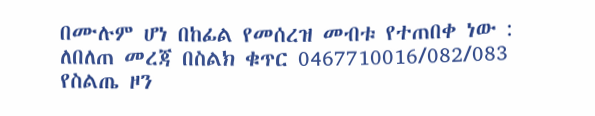በሙሉም ሆነ በከፊል የመሰረዝ መብቱ የተጠበቀ ነው :
ለበለጠ መረጃ በስልክ ቁጥር 0467710016/082/083
የስልጤ ዞን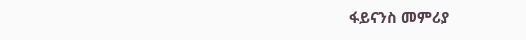ፋይናንስ መምሪያ